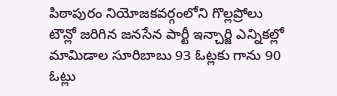పిఠాపురం నియోజకవర్గంలోని గొల్లప్రోలు టౌన్లో జరిగిన జనసేన పార్టీ ఇన్చార్జి ఎన్నికల్లో మామిడాల సూరిబాబు 93 ఓట్లకు గాను 90 ఓట్లు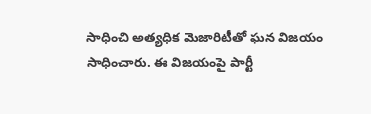సాధించి అత్యధిక మెజారిటీతో ఘన విజయం సాధించారు. ఈ విజయంపై పార్టీ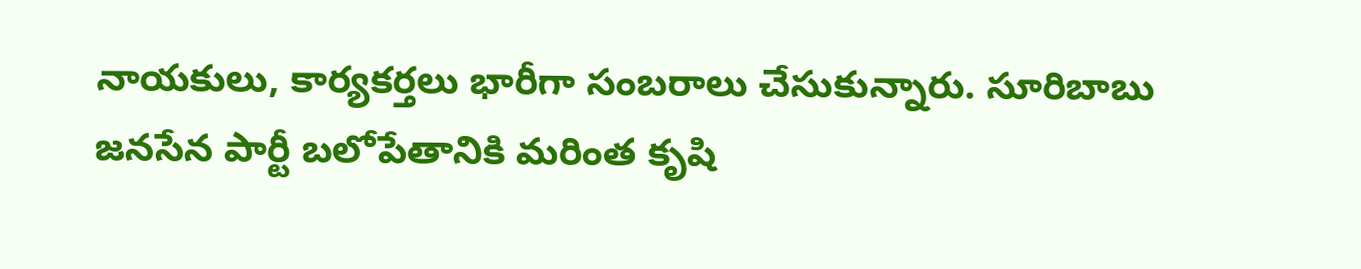నాయకులు, కార్యకర్తలు భారీగా సంబరాలు చేసుకున్నారు. సూరిబాబు జనసేన పార్టీ బలోపేతానికి మరింత కృషి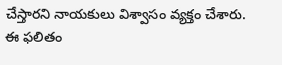చేస్తారని నాయకులు విశ్వాసం వ్యక్తం చేశారు. ఈ ఫలితం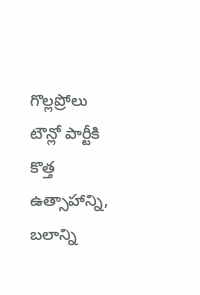గొల్లప్రోలు టౌన్లో పార్టీకి కొత్త ఉత్సాహాన్ని, బలాన్ని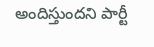అందిస్తుందని పార్టీ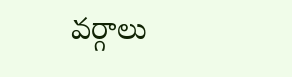వర్గాలు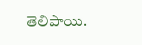తెలిపాయి.